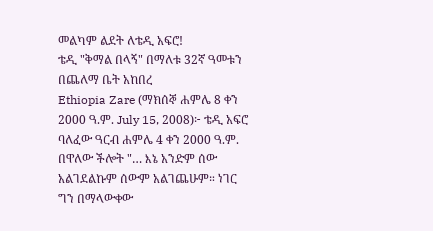መልካም ልደት ለቴዲ አፍሮ!
ቴዲ "ቅማል በላኝ" በማለቱ 32ኛ ዓመቱን በጨለማ ቤት አከበረ
Ethiopia Zare (ማክሰኞ ሐምሌ 8 ቀን 2000 ዓ.ም. July 15, 2008)፦ ቴዲ አፍሮ ባለፈው ዓርብ ሐምሌ 4 ቀን 2000 ዓ.ም. በዋለው ችሎት "… እኔ አንድም ሰው አልገደልኩም ሰውም አልገጨሁም። ነገር ግን በማላውቀው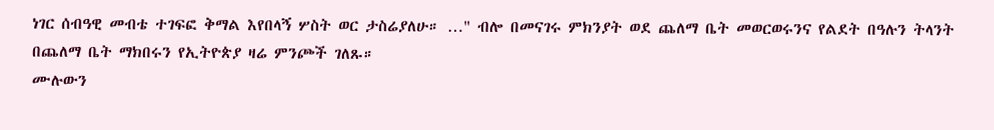ነገር ሰብዓዊ መብቴ ተገፍፎ ቅማል እየበላኝ ሦስት ወር ታስሬያለሁ። …" ብሎ በመናገሩ ምክንያት ወደ ጨለማ ቤት መወርወሩንና የልደት በዓሉን ትላንት በጨለማ ቤት ማክበሩን የኢትዮጵያ ዛሬ ምንጮች ገለጹ።
ሙሉውን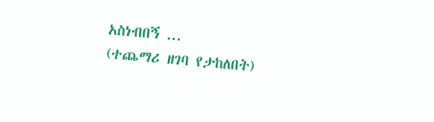አስነብበኝ ...
(ተጨማሪ ዘገባ የታከለበት)